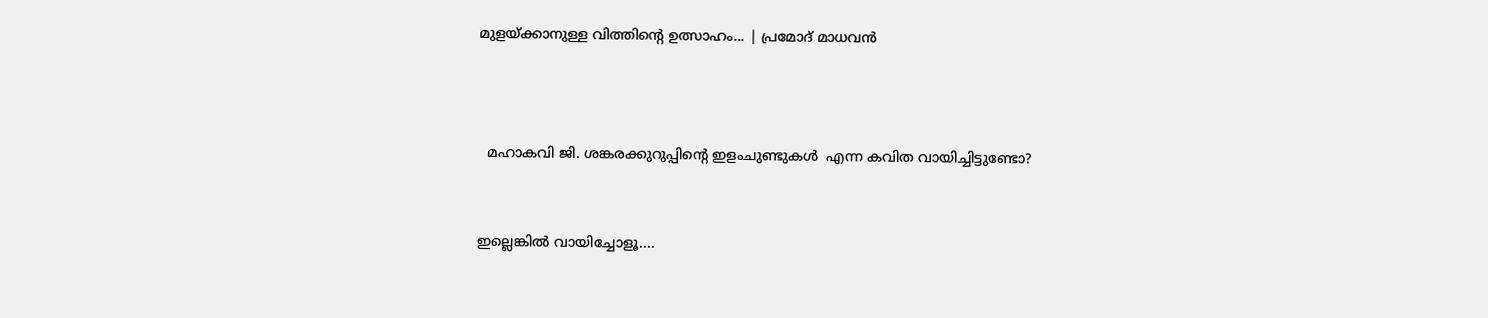മുളയ്ക്കാനുള്ള വിത്തിന്റെ ഉത്സാഹം... | പ്രമോദ് മാധവൻ



  മഹാകവി ജി. ശങ്കരക്കുറുപ്പിന്റെ ഇളംചുണ്ടുകള്‍  എന്ന കവിത വായിച്ചിട്ടുണ്ടോ?


ഇല്ലെങ്കിൽ വായിച്ചോളൂ....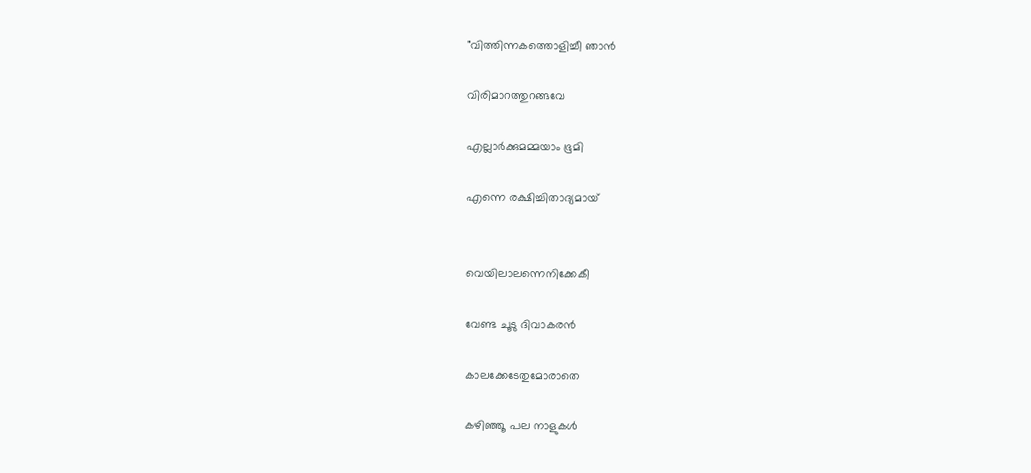"വിത്തിന്നകത്തൊളിച്ചീ ഞാന്‍

വിരിമാറത്തുറങ്ങവേ

എല്ലാര്‍ക്കുമമ്മയാം ഭൂമി

എന്നെ രക്ഷിച്ചിതാദ്യമായ്‌


വെയിലാലന്നെനിക്കേകീ

വേണ്ട ചൂടു ദിവാകരന്‍

കാലക്കേടേതുമോരാതെ

കഴിഞ്ഞൂ പല നാളുകള്‍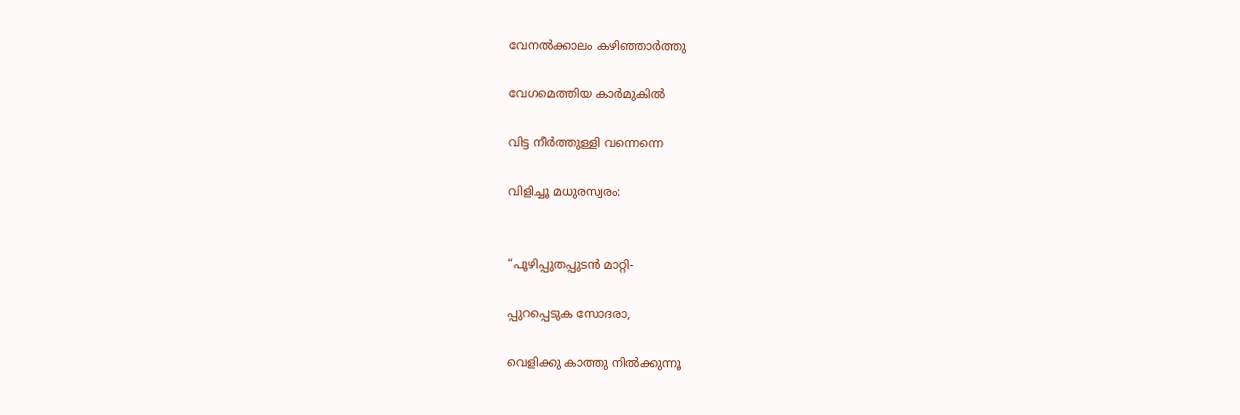വേനല്‍ക്കാലം കഴിഞ്ഞാര്‍ത്തു

വേഗമെത്തിയ കാര്‍മുകില്‍

വിട്ട നീര്‍ത്തുള്ളി വന്നെന്നെ

വിളിച്ചൂ മധുരസ്വരം:


“പൂഴിപ്പുതപ്പുടന്‍ മാറ്റി-

പ്പുറപ്പെടുക സോദരാ,

വെളിക്കു കാത്തു നില്‍ക്കുന്നൂ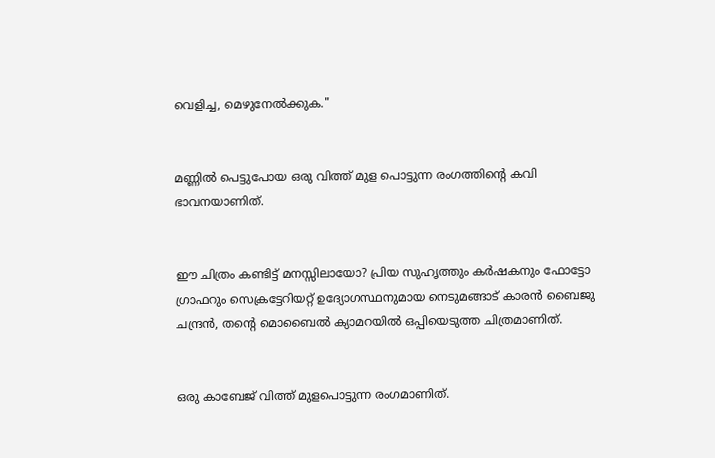വെളിച്ച, മെഴുനേല്‍ക്കുക."


മണ്ണിൽ പെട്ടുപോയ ഒരു വിത്ത് മുള പൊട്ടുന്ന രംഗത്തിന്റെ കവി ഭാവനയാണിത്.


ഈ ചിത്രം കണ്ടിട്ട് മനസ്സിലായോ? പ്രിയ സുഹൃത്തും കർഷകനും ഫോട്ടോ ഗ്രാഫറും സെക്രട്ടേറിയറ്റ് ഉദ്യോഗസ്ഥനുമായ നെടുമങ്ങാട് കാരൻ ബൈജു ചന്ദ്രൻ, തന്റെ മൊബൈൽ ക്യാമറയിൽ ഒപ്പിയെടുത്ത ചിത്രമാണിത്.


ഒരു കാബേജ് വിത്ത് മുളപൊട്ടുന്ന രംഗമാണിത്.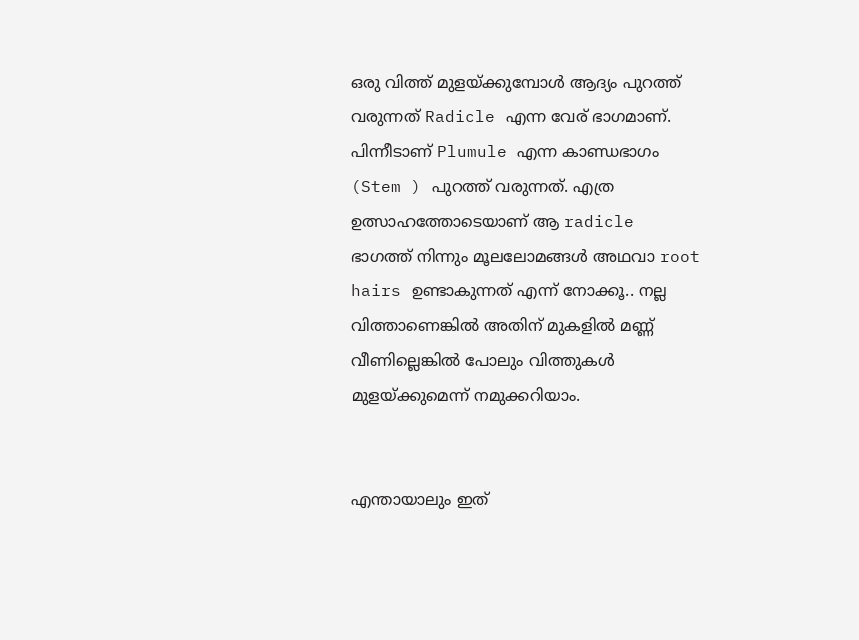ഒരു വിത്ത് മുളയ്ക്കുമ്പോൾ ആദ്യം പുറത്ത് വരുന്നത് Radicle എന്ന വേര് ഭാഗമാണ്. പിന്നീടാണ് Plumule എന്ന കാണ്ഡഭാഗം (Stem ) പുറത്ത് വരുന്നത്. എത്ര ഉത്സാഹത്തോടെയാണ് ആ radicle ഭാഗത്ത് നിന്നും മൂലലോമങ്ങൾ അഥവാ root hairs ഉണ്ടാകുന്നത് എന്ന് നോക്കൂ.. നല്ല വിത്താണെങ്കിൽ അതിന് മുകളിൽ മണ്ണ് വീണില്ലെങ്കിൽ പോലും വിത്തുകൾ മുളയ്ക്കുമെന്ന് നമുക്കറിയാം.


എന്തായാലും ഇത്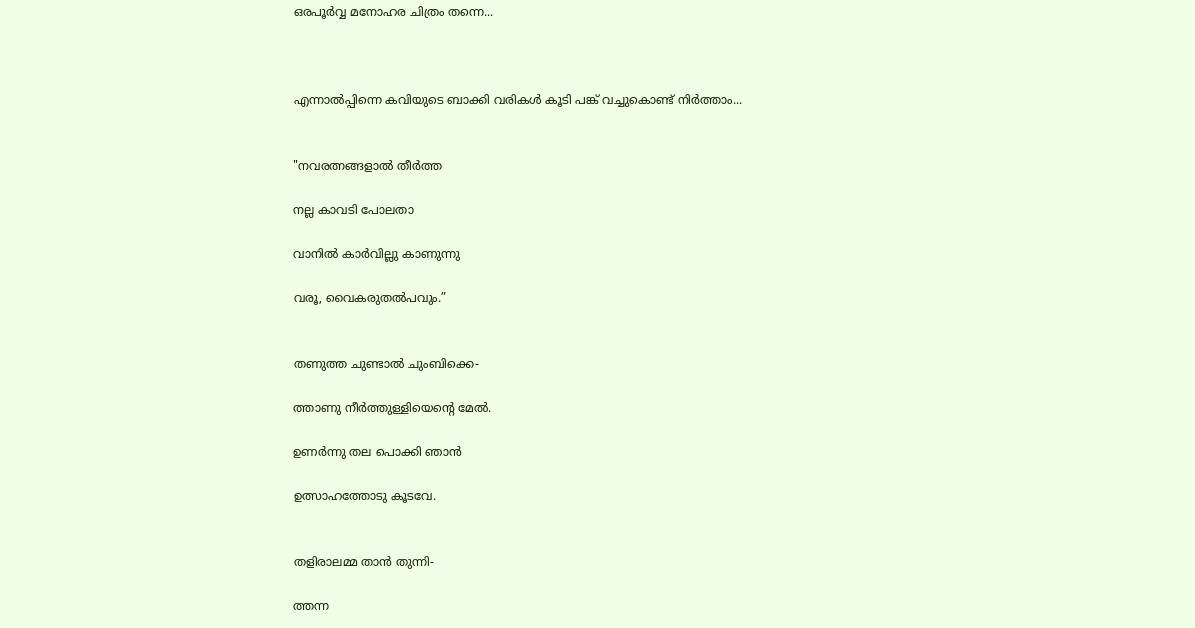ഒരപൂർവ്വ മനോഹര ചിത്രം തന്നെ...



എന്നാൽപ്പിന്നെ കവിയുടെ ബാക്കി വരികൾ കൂടി പങ്ക് വച്ചുകൊണ്ട് നിർത്താം...


"നവരത്നങ്ങളാല്‍ തീര്‍ത്ത

നല്ല കാവടി പോലതാ

വാനില്‍ കാര്‍വില്ലു കാണുന്നു

വരൂ, വൈകരുതല്‍പവും.”


തണുത്ത ചുണ്ടാല്‍ ചുംബിക്കെ-

ത്താണു നീര്‍ത്തുള്ളിയെന്റെ മേല്‍.

ഉണര്‍ന്നു തല പൊക്കി ഞാന്‍

ഉത്സാഹത്തോടു കൂടവേ.


തളിരാലമ്മ താന്‍ തുന്നി-

ത്തന്ന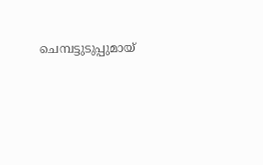ചെമ്പട്ടുടുപ്പുമായ്‌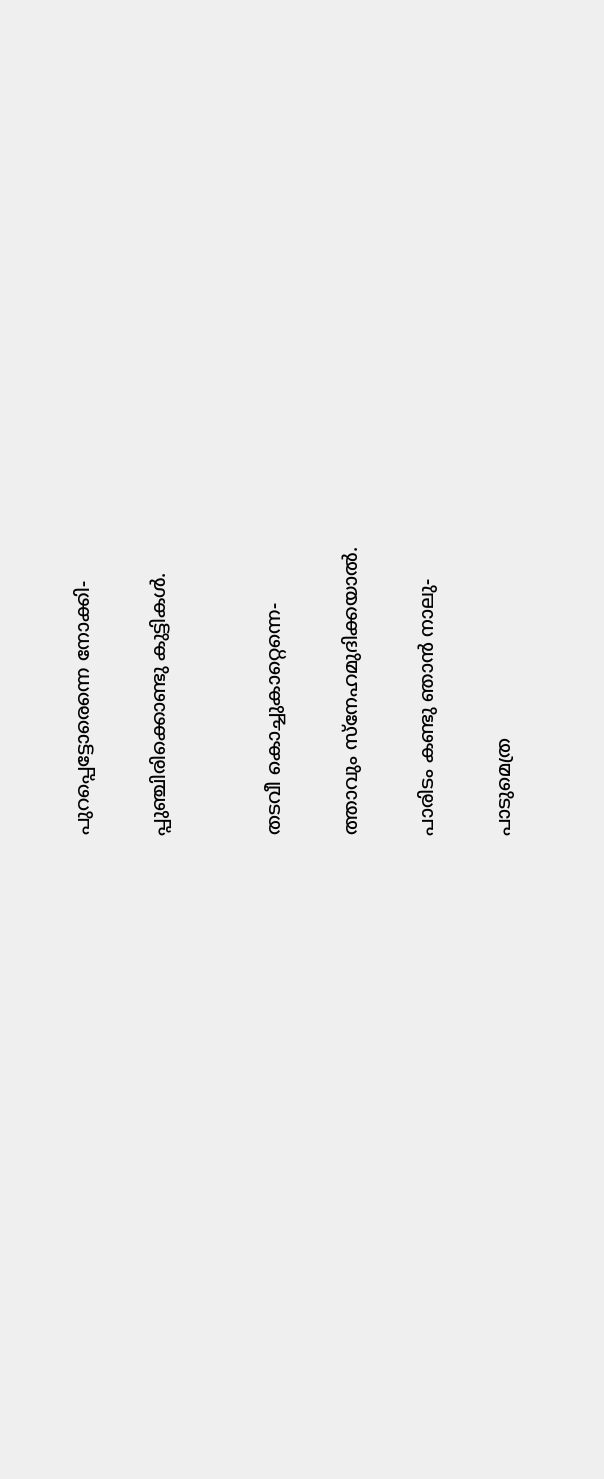പുറപ്പെട്ടോരെന്നെ നോക്കി-

പ്പുഞ്ചിരിക്കൊണ്ടു കുട്ടികള്‍.


തടവീ കൊച്ചുകാറ്റെന്നെ-

ത്താവും സ്നേഹമുദിക്കയാല്‍.

പാരിടം കണ്ടു ഞാന്‍ നാലു-

പാടുമെത്ര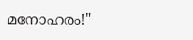മനോഹരം!"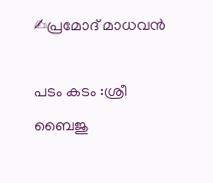✍പ്രമോദ് മാധവൻ

പടം കടം :ശ്രീ ബൈജു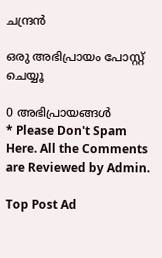ചന്ദ്രൻ

ഒരു അഭിപ്രായം പോസ്റ്റ് ചെയ്യൂ

0 അഭിപ്രായങ്ങള്‍
* Please Don't Spam Here. All the Comments are Reviewed by Admin.

Top Post Ad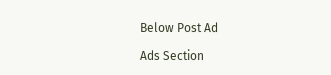Below Post Ad

Ads Section